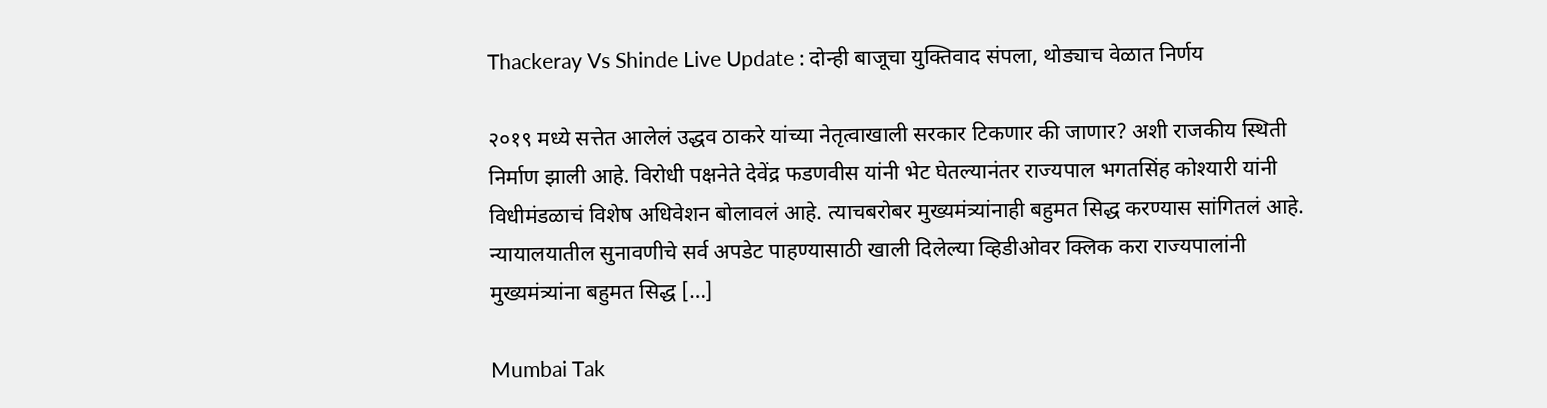Thackeray Vs Shinde Live Update : दोन्ही बाजूचा युक्तिवाद संपला, थोड्याच वेळात निर्णय

२०१९ मध्ये सत्तेत आलेलं उद्धव ठाकरे यांच्या नेतृत्वाखाली सरकार टिकणार की जाणार? अशी राजकीय स्थिती निर्माण झाली आहे. विरोधी पक्षनेते देवेंद्र फडणवीस यांनी भेट घेतल्यानंतर राज्यपाल भगतसिंह कोश्यारी यांनी विधीमंडळाचं विशेष अधिवेशन बोलावलं आहे. त्याचबरोबर मुख्यमंत्र्यांनाही बहुमत सिद्ध करण्यास सांगितलं आहे. न्यायालयातील सुनावणीचे सर्व अपडेट पाहण्यासाठी खाली दिलेल्या व्हिडीओवर क्लिक करा राज्यपालांनी मुख्यमंत्र्यांना बहुमत सिद्ध […]

Mumbai Tak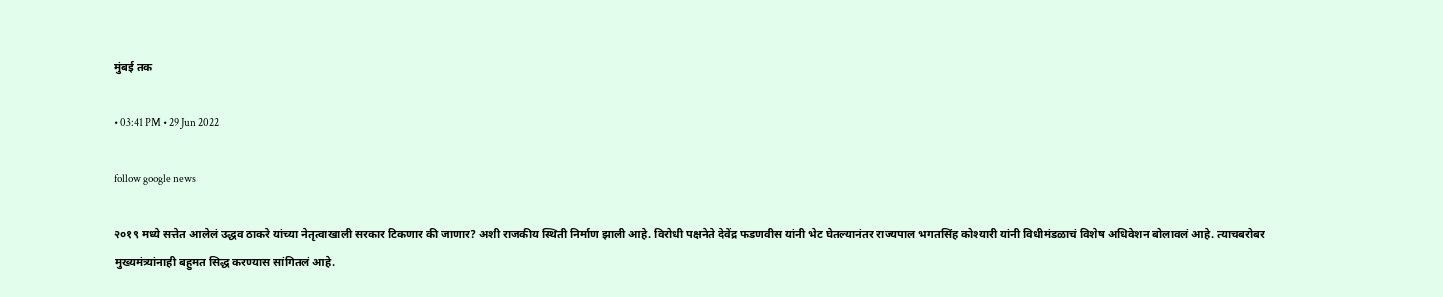मुंबई तक

• 03:41 PM • 29 Jun 2022

follow google news

२०१९ मध्ये सत्तेत आलेलं उद्धव ठाकरे यांच्या नेतृत्वाखाली सरकार टिकणार की जाणार? अशी राजकीय स्थिती निर्माण झाली आहे. विरोधी पक्षनेते देवेंद्र फडणवीस यांनी भेट घेतल्यानंतर राज्यपाल भगतसिंह कोश्यारी यांनी विधीमंडळाचं विशेष अधिवेशन बोलावलं आहे. त्याचबरोबर मुख्यमंत्र्यांनाही बहुमत सिद्ध करण्यास सांगितलं आहे.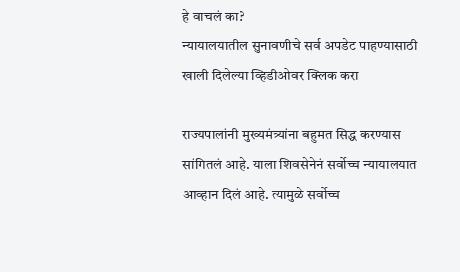हे वाचलं का?
न्यायालयातील सुनावणीचे सर्व अपडेट पाहण्यासाठी खाली दिलेल्या व्हिडीओवर क्लिक करा

राज्यपालांनी मुख्यमंत्र्यांना बहुमत सिद्ध करण्यास सांगितलं आहे. याला शिवसेनेनं सर्वोच्च न्यायालयात आव्हान दिलं आहे. त्यामुळे सर्वोच्च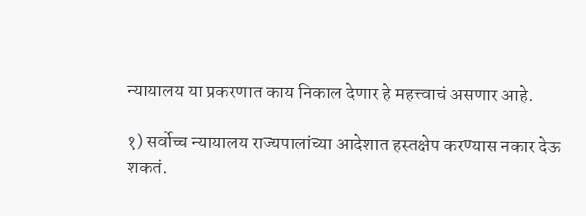न्यायालय या प्रकरणात काय निकाल देणार हे महत्त्वाचं असणार आहे.

१) सर्वोच्च न्यायालय राज्यपालांच्या आदेशात हस्तक्षेप करण्यास नकार देऊ शकतं.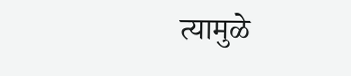त्यामुळे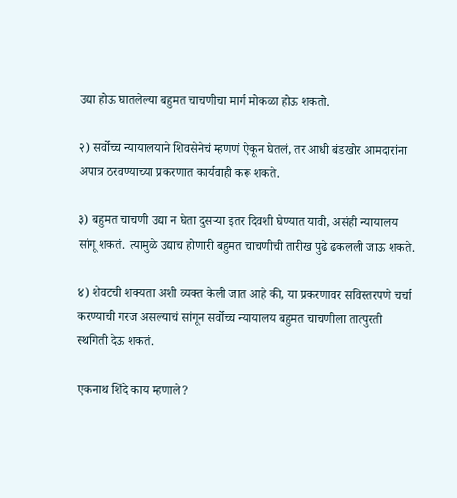उद्या होऊ घातलेल्या बहुमत चाचणीचा मार्ग मोकळा होऊ शकतो.

२) सर्वोच्च न्यायालयाने शिवसेनेचं म्हणणं ऐकून घेतलं, तर आधी बंडखोर आमदारांना अपात्र ठरवण्याच्या प्रकरणात कार्यवाही करू शकते.

३) बहुमत चाचणी उद्या न घेता दुसऱ्या इतर दिवशी घेण्यात यावी, असंही न्यायालय सांगू शकतं. त्यामुळे उद्याच होणारी बहुमत चाचणीची तारीख पुढे ढकलली जाऊ शकते.

४) शेवटची शक्यता अशी व्यक्त केली जात आहे की, या प्रकरणावर सविस्तरपणे चर्चा करण्याची गरज असल्याचं सांगून सर्वोच्च न्यायालय बहुमत चाचणीला तात्पुरती स्थगिती देऊ शकतं.

एकनाथ शिंदे काय म्हणाले?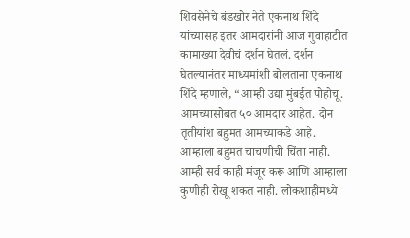शिवसेनेचे बंडखोर नेते एकनाथ शिंदे यांच्यासह इतर आमदारांनी आज गुवाहाटीत कामाख्या देवीचं दर्शन घेतलं. दर्शन घेतल्यानंतर माध्यमांशी बोलताना एकनाथ शिंदे म्हणाले, “आम्ही उद्या मुंबईत पोहोचू. आमच्यासोबत ५० आमदार आहेत. दोन तृतीयांश बहुमत आमच्याकडे आहे. आम्हाला बहुमत चाचणीची चिंता नाही. आम्ही सर्व काही मंजूर करू आणि आम्हाला कुणीही रोखू शकत नाही. लोकशाहीमध्ये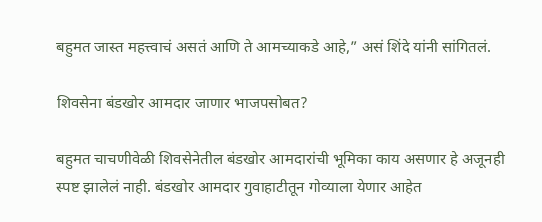बहुमत जास्त महत्त्वाचं असतं आणि ते आमच्याकडे आहे,” असं शिंदे यांनी सांगितलं.

शिवसेना बंडखोर आमदार जाणार भाजपसोबत?

बहुमत चाचणीवेळी शिवसेनेतील बंडखोर आमदारांची भूमिका काय असणार हे अजूनही स्पष्ट झालेलं नाही. बंडखोर आमदार गुवाहाटीतून गोव्याला येणार आहेत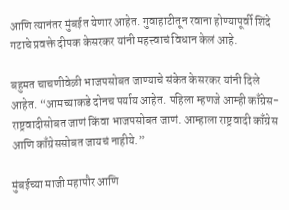आणि त्यानंतर मुंबईत येणार आहेत. गुवाहाटीतून रवाना होण्यापूर्वी शिंदे गटाचे प्रवक्ते दीपक केसरकर यांनी महत्त्वाचं विधान केलं आहे.

बहुमत चाचणीवेळी भाजपसोबत जाण्याचे संकेत केसरकर यांनी दिले आहेत. “आमच्याकडे दोनच पर्याय आहेत. पहिला म्हणजे आम्ही काँग्रेस-राष्ट्रवादीसोबत जाणं किंवा भाजपसोबत जाणं. आम्हाला राष्ट्रवादी काँग्रेस आणि काँग्रेससोबत जायचं नाहीये.”

मुंबईच्या माजी महापौर आणि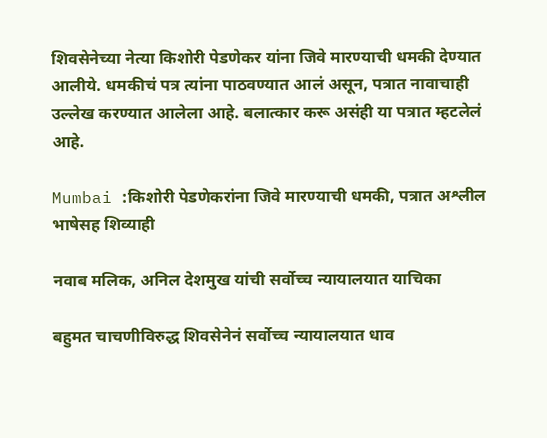शिवसेनेच्या नेत्या किशोरी पेडणेकर यांना जिवे मारण्याची धमकी देण्यात आलीये. धमकीचं पत्र त्यांना पाठवण्यात आलं असून, पत्रात नावाचाही उल्लेख करण्यात आलेला आहे. बलात्कार करू असंही या पत्रात म्हटलेलं आहे.

Mumbai :किशोरी पेडणेकरांना जिवे मारण्याची धमकी, पत्रात अश्लील भाषेसह शिव्याही

नवाब मलिक, अनिल देशमुख यांची सर्वोच्च न्यायालयात याचिका

बहुमत चाचणीविरुद्ध शिवसेनेनं सर्वोच्च न्यायालयात धाव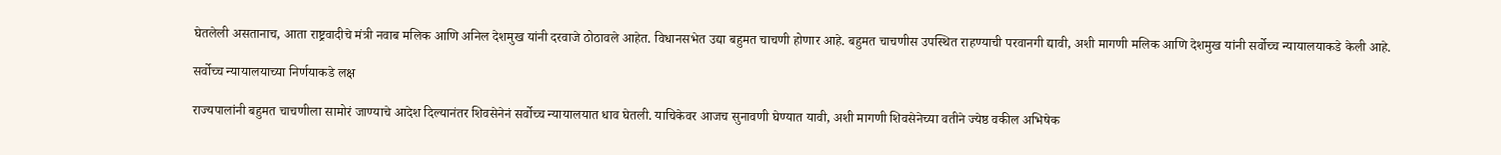घेतलेली असतानाच, आता राष्ट्रवादीचे मंत्री नवाब मलिक आणि अनिल देशमुख यांनी दरवाजे ठोठावले आहेत. विधानसभेत उद्या बहुमत चाचणी होणार आहे. बहुमत चाचणीस उपस्थित राहण्याची परवानगी द्यावी, अशी मागणी मलिक आणि देशमुख यांनी सर्वोच्च न्यायालयाकडे केली आहे.

सर्वोच्च न्यायालयाच्या निर्णयाकडे लक्ष

राज्यपालांनी बहुमत चाचणीला सामोरं जाण्याचे आदेश दिल्यानंतर शिवसेनेनं सर्वोच्च न्यायालयात धाव घेतली. याचिकेवर आजच सुनावणी घेण्यात यावी, अशी मागणी शिवसेनेच्या वतीने ज्येष्ठ वकील अभिषेक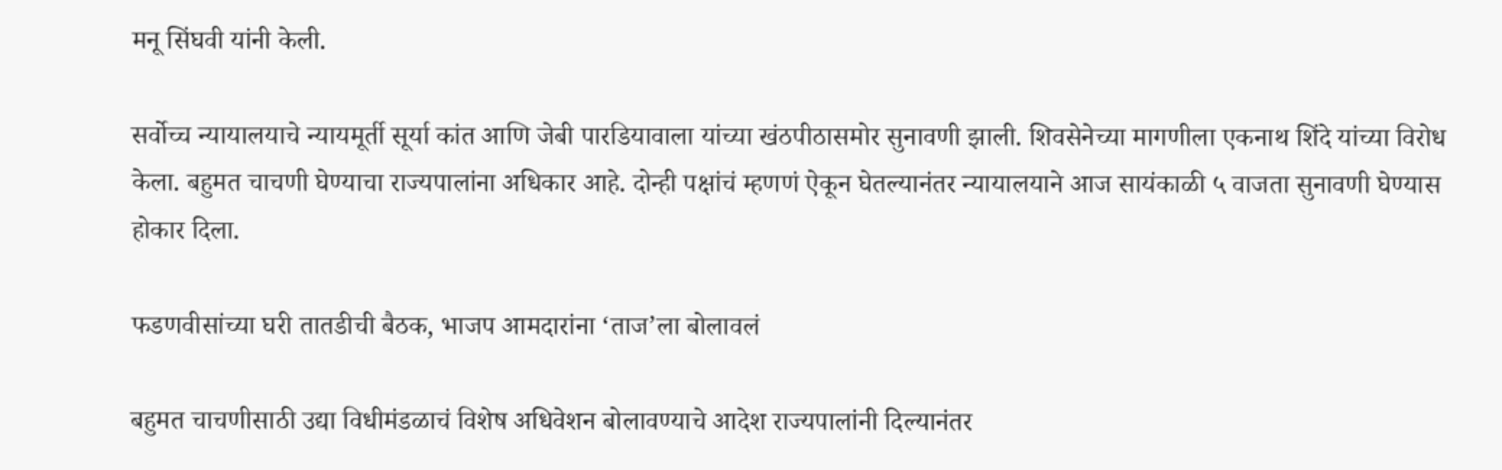मनू सिंघवी यांनी केली.

सर्वोच्च न्यायालयाचे न्यायमूर्ती सूर्या कांत आणि जेबी पारडियावाला यांच्या खंठपीठासमोर सुनावणी झाली. शिवसेनेच्या मागणीला एकनाथ शिंदे यांच्या विरोध केला. बहुमत चाचणी घेण्याचा राज्यपालांना अधिकार आहे. दोन्ही पक्षांचं म्हणणं ऐकून घेतल्यानंतर न्यायालयाने आज सायंकाळी ५ वाजता सुनावणी घेण्यास होकार दिला.

फडणवीसांच्या घरी तातडीची बैठक, भाजप आमदारांना ‘ताज’ला बोलावलं

बहुमत चाचणीसाठी उद्या विधीमंडळाचं विशेष अधिवेशन बोलावण्याचे आदेश राज्यपालांनी दिल्यानंतर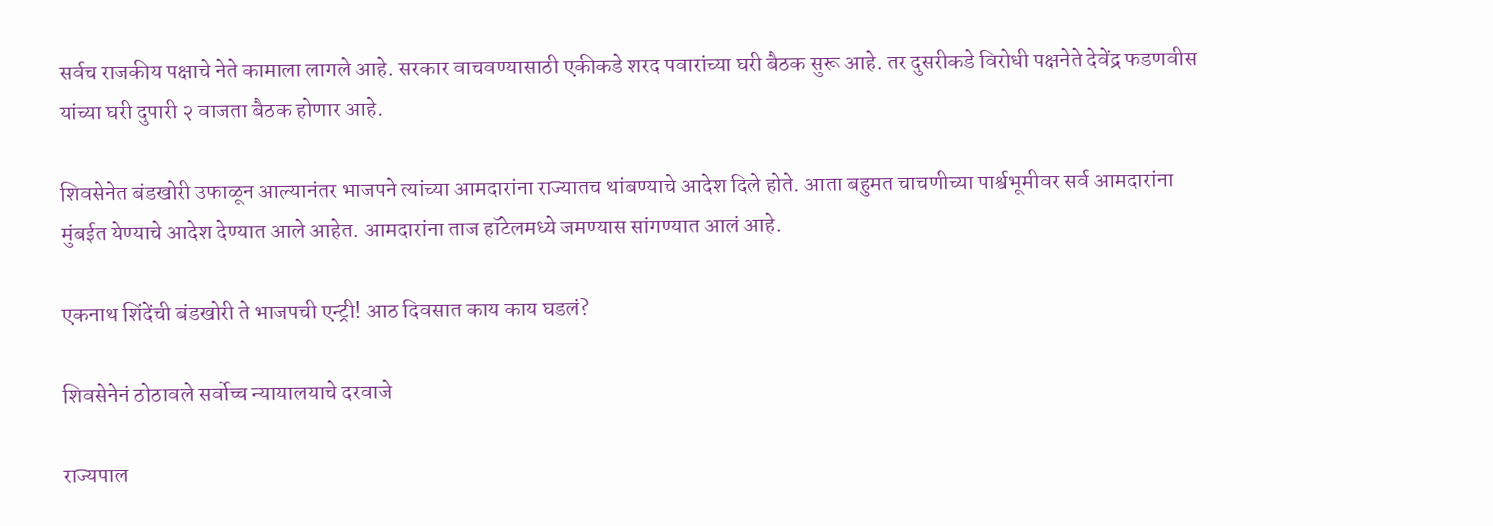सर्वच राजकीय पक्षाचे नेते कामाला लागले आहे. सरकार वाचवण्यासाठी एकीकडे शरद पवारांच्या घरी बैठक सुरू आहे. तर दुसरीकडे विरोधी पक्षनेते देवेंद्र फडणवीस यांच्या घरी दुपारी २ वाजता बैठक होणार आहे.

शिवसेनेत बंडखोरी उफाळून आल्यानंतर भाजपने त्यांच्या आमदारांना राज्यातच थांबण्याचे आदेश दिले होते. आता बहुमत चाचणीच्या पार्श्वभूमीवर सर्व आमदारांना मुंबईत येण्याचे आदेश देण्यात आले आहेत. आमदारांना ताज हॉटेलमध्ये जमण्यास सांगण्यात आलं आहे.

एकनाथ शिंदेंची बंडखोरी ते भाजपची एन्ट्री! आठ दिवसात काय काय घडलं?

शिवसेनेनं ठोठावले सर्वोच्च न्यायालयाचे दरवाजे

राज्यपाल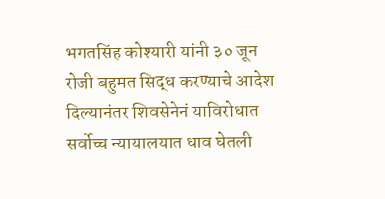भगतसिंह कोश्यारी यांनी ३० जून रोजी बहुमत सिद्ध करण्याचे आदेश दिल्यानंतर शिवसेनेनं याविरोधात सर्वोच्च न्यायालयात धाव घेतली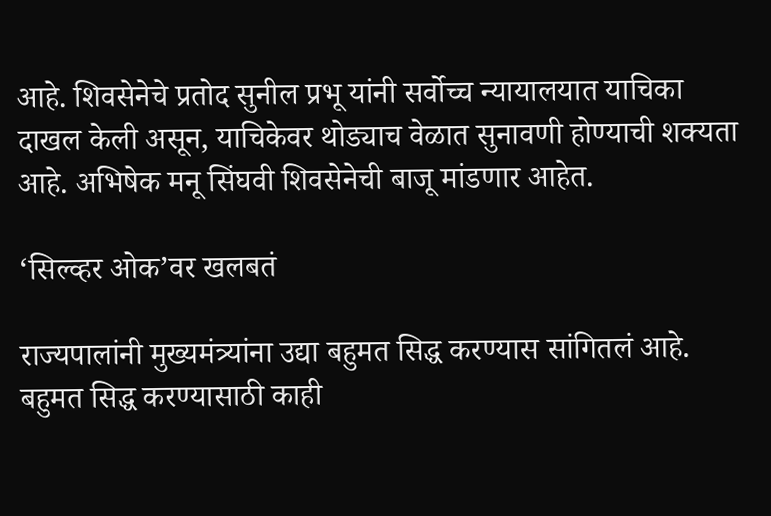आहे. शिवसेनेचे प्रतोद सुनील प्रभू यांनी सर्वोच्च न्यायालयात याचिका दाखल केली असून, याचिकेवर थोड्याच वेळात सुनावणी होण्याची शक्यता आहे. अभिषेक मनू सिंघवी शिवसेनेची बाजू मांडणार आहेत.

‘सिल्व्हर ओक’वर खलबतं

राज्यपालांनी मुख्यमंत्र्यांना उद्या बहुमत सिद्ध करण्यास सांगितलं आहे. बहुमत सिद्ध करण्यासाठी काही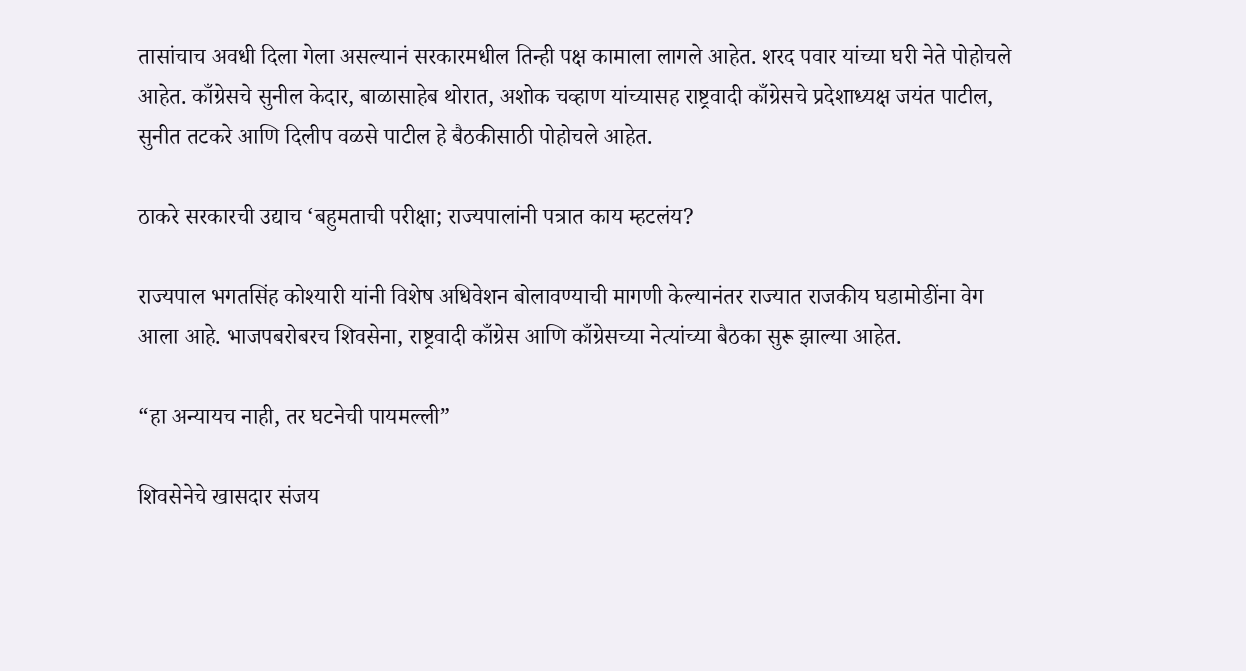तासांचाच अवधी दिला गेला असल्यानं सरकारमधील तिन्ही पक्ष कामाला लागले आहेत. शरद पवार यांच्या घरी नेते पोहोचले आहेत. काँग्रेसचे सुनील केदार, बाळासाहेब थोरात, अशोक चव्हाण यांच्यासह राष्ट्रवादी काँग्रेसचे प्रदेशाध्यक्ष जयंत पाटील, सुनीत तटकरे आणि दिलीप वळसे पाटील हे बैठकीसाठी पोहोचले आहेत.

ठाकरे सरकारची उद्याच ‘बहुमताची परीक्षा; राज्यपालांनी पत्रात काय म्हटलंय?

राज्यपाल भगतसिंह कोश्यारी यांनी विशेष अधिवेशन बोलावण्याची मागणी केल्यानंतर राज्यात राजकीय घडामोडींना वेग आला आहे. भाजपबरोबरच शिवसेना, राष्ट्रवादी काँग्रेस आणि काँग्रेसच्या नेत्यांच्या बैठका सुरू झाल्या आहेत.

“हा अन्यायच नाही, तर घटनेची पायमल्ली”

शिवसेनेचे खासदार संजय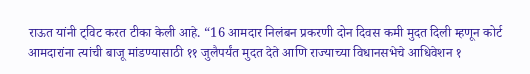राऊत यांनी ट्विट करत टीका केली आहे. “16 आमदार निलंबन प्रकरणी दोन दिवस कमी मुदत दिली म्हणून कोर्ट आमदारांना त्यांची बाजू मांडण्यासाठी ११ जुलैपर्यंत मुदत देते आणि राज्याच्या विधानसभेचे आधिवेशन १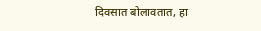दिवसात बोलावतात, हा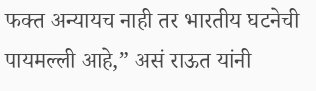फक्त अन्यायच नाही तर भारतीय घटनेची पायमल्ली आहे,” असं राऊत यांनी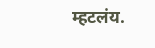म्हटलंय.